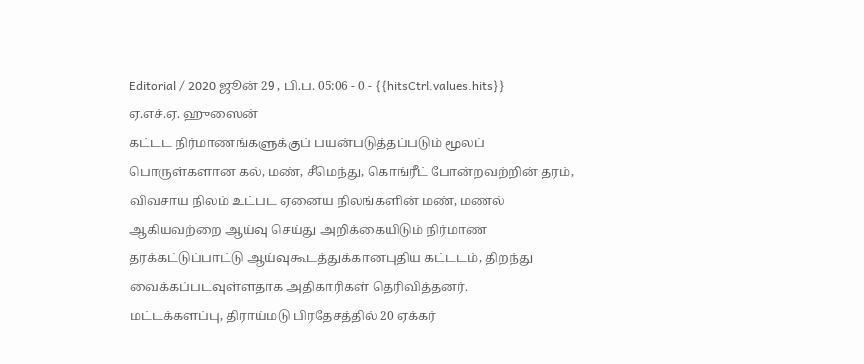Editorial / 2020 ஜூன் 29 , பி.ப. 05:06 - 0 - {{hitsCtrl.values.hits}}
ஏ.எச்.ஏ. ஹுஸைன்
கட்டட நிர்மாணங்களுக்குப் பயன்படுத்தப்படும் மூலப் பொருள்களான கல், மண், சீமெந்து, கொங்ரீட் போன்றவற்றின் தரம், விவசாய நிலம் உட்பட ஏனைய நிலங்களின் மண், மணல் ஆகியவற்றை ஆய்வு செய்து அறிக்கையிடும் நிர்மாண தரக்கட்டுப்பாட்டு ஆய்வுகூடத்துக்கானபுதிய கட்டடம், திறந்து வைக்கப்படவுள்ளதாக அதிகாரிகள் தெரிவித்தனர்.
மட்டக்களப்பு, திராய்மடு பிரதேசத்தில் 20 ஏக்கர்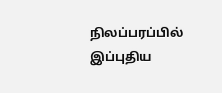நிலப்பரப்பில் இப்புதிய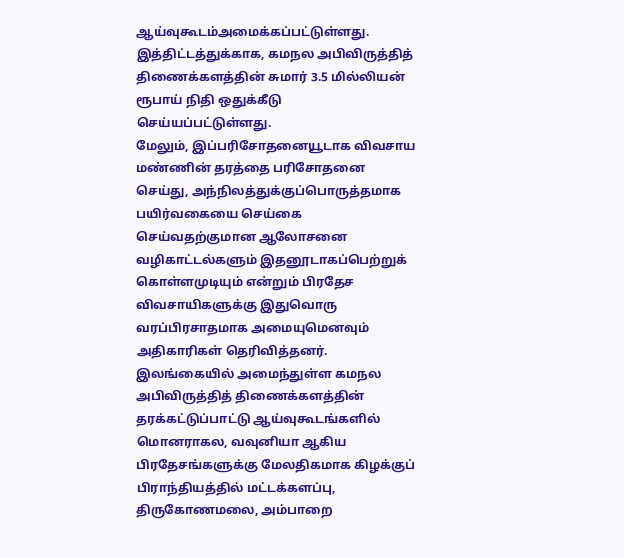ஆய்வுகூடம்அமைக்கப்பட்டுள்ளது.
இத்திட்டத்துக்காக, கமநல அபிவிருத்தித் திணைக்களத்தின் சுமார் 3.5 மில்லியன் ரூபாய் நிதி ஒதுக்கீடு செய்யப்பட்டுள்ளது.
மேலும், இப்பரிசோதனையூடாக விவசாய மண்ணின் தரத்தை பரிசோதனை செய்து, அந்நிலத்துக்குப்பொருத்தமாக பயிர்வகையை செய்கை செய்வதற்குமான ஆலோசனை வழிகாட்டல்களும் இதனூடாகப்பெற்றுக் கொள்ளமுடியும் என்றும் பிரதேச விவசாயிகளுக்கு இதுவொரு வரப்பிரசாதமாக அமையுமெனவும் அதிகாரிகள் தெரிவித்தனர்.
இலங்கையில் அமைந்துள்ள கமநல அபிவிருத்தித் திணைக்களத்தின் தரக்கட்டுப்பாட்டு ஆய்வுகூடங்களில் மொனராகல, வவுனியா ஆகிய பிரதேசங்களுக்கு மேலதிகமாக கிழக்குப் பிராந்தியத்தில் மட்டக்களப்பு, திருகோணமலை, அம்பாறை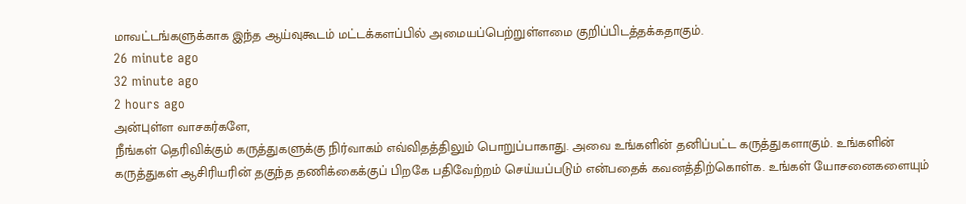மாவட்டங்களுக்காக இந்த ஆய்வுகூடம் மட்டக்களப்பில் அமையப்பெற்றுள்ளமை குறிப்பிடத்தக்கதாகும்.
26 minute ago
32 minute ago
2 hours ago
அன்புள்ள வாசகர்களே,
நீங்கள் தெரிவிக்கும் கருத்துகளுக்கு நிர்வாகம் எவ்விதத்திலும் பொறுப்பாகாது. அவை உங்களின் தனிப்பட்ட கருத்துகளாகும். உங்களின் கருத்துகள் ஆசிரியரின் தகுந்த தணிக்கைக்குப் பிறகே பதிவேற்றம் செய்யப்படும் என்பதைக் கவனத்திற்கொள்க. உங்கள் யோசனைகளையும்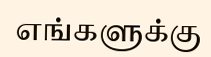எங்களுக்கு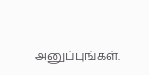அனுப்புங்கள்.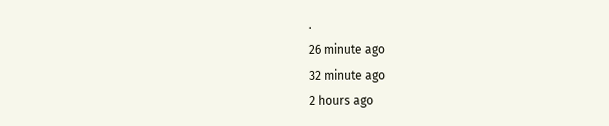.
26 minute ago
32 minute ago
2 hours ago